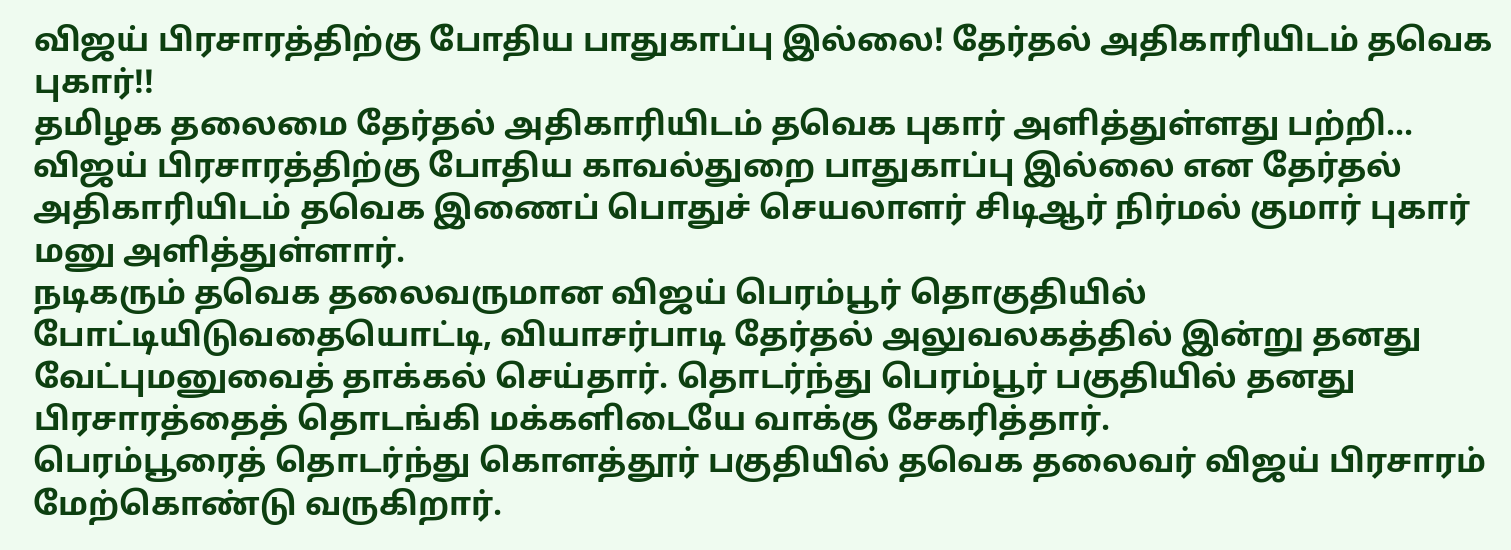விஜய் பிரசாரத்திற்கு போதிய பாதுகாப்பு இல்லை! தேர்தல் அதிகாரியிடம் தவெக புகார்!!
தமிழக தலைமை தேர்தல் அதிகாரியிடம் தவெக புகார் அளித்துள்ளது பற்றி...
விஜய் பிரசாரத்திற்கு போதிய காவல்துறை பாதுகாப்பு இல்லை என தேர்தல் அதிகாரியிடம் தவெக இணைப் பொதுச் செயலாளர் சிடிஆர் நிர்மல் குமார் புகார் மனு அளித்துள்ளார்.
நடிகரும் தவெக தலைவருமான விஜய் பெரம்பூர் தொகுதியில் போட்டியிடுவதையொட்டி, வியாசர்பாடி தேர்தல் அலுவலகத்தில் இன்று தனது வேட்புமனுவைத் தாக்கல் செய்தார். தொடர்ந்து பெரம்பூர் பகுதியில் தனது பிரசாரத்தைத் தொடங்கி மக்களிடையே வாக்கு சேகரித்தார்.
பெரம்பூரைத் தொடர்ந்து கொளத்தூர் பகுதியில் தவெக தலைவர் விஜய் பிரசாரம் மேற்கொண்டு வருகிறார்.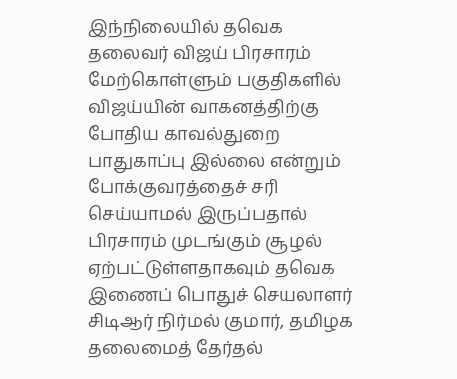இந்நிலையில் தவெக தலைவர் விஜய் பிரசாரம் மேற்கொள்ளும் பகுதிகளில் விஜய்யின் வாகனத்திற்கு போதிய காவல்துறை பாதுகாப்பு இல்லை என்றும் போக்குவரத்தைச் சரி செய்யாமல் இருப்பதால் பிரசாரம் முடங்கும் சூழல் ஏற்பட்டுள்ளதாகவும் தவெக இணைப் பொதுச் செயலாளர் சிடிஆர் நிர்மல் குமார், தமிழக தலைமைத் தேர்தல்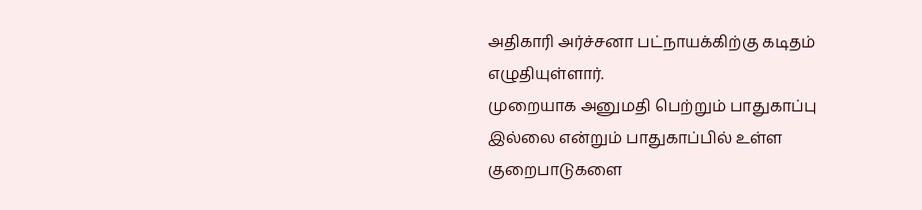அதிகாரி அர்ச்சனா பட்நாயக்கிற்கு கடிதம் எழுதியுள்ளார்.
முறையாக அனுமதி பெற்றும் பாதுகாப்பு இல்லை என்றும் பாதுகாப்பில் உள்ள குறைபாடுகளை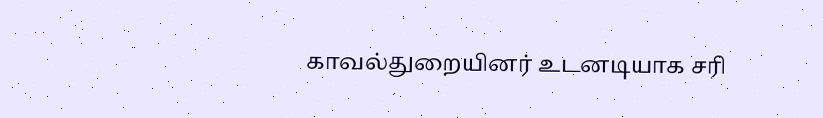காவல்துறையினர் உடனடியாக சரி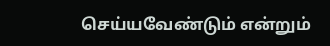செய்யவேண்டும் என்றும்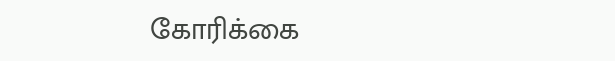கோரிக்கை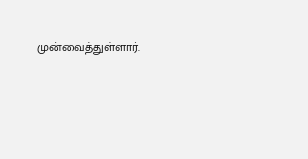முன்வைத்துள்ளார்.